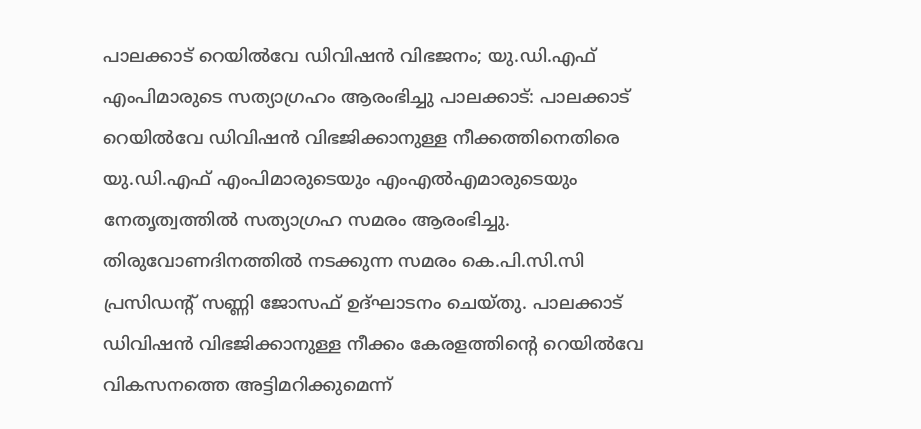പാലക്കാട് റെയിൽവേ ഡിവിഷൻ വിഭജനം; യു.ഡി.എഫ് എംപിമാരുടെ സത്യാഗ്രഹം ആരംഭിച്ചു പാലക്കാട്: പാലക്കാട് റെയിൽവേ ഡിവിഷൻ വിഭജിക്കാനുള്ള നീക്കത്തിനെതിരെ യു.ഡി.എഫ് എംപിമാരുടെയും എംഎൽഎമാരുടെയും നേതൃത്വത്തിൽ സത്യാഗ്രഹ സമരം ആരംഭിച്ചു. തിരുവോണദിനത്തിൽ നടക്കുന്ന സമരം കെ.പി.സി.സി പ്രസിഡന്റ് സണ്ണി ജോസഫ് ഉദ്ഘാടനം ചെയ്തു. പാലക്കാട് ഡിവിഷൻ വിഭജിക്കാനുള്ള നീക്കം കേരളത്തിന്റെ റെയിൽവേ വികസനത്തെ അട്ടിമറിക്കുമെന്ന്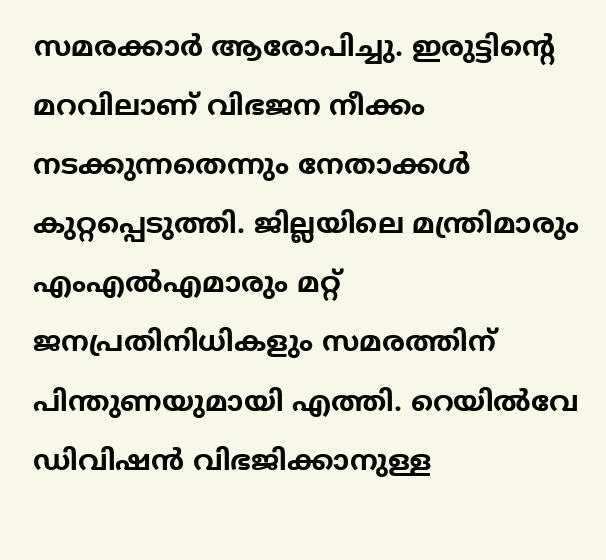സമരക്കാർ ആരോപിച്ചു. ഇരുട്ടിന്റെ മറവിലാണ് വിഭജന നീക്കം നടക്കുന്നതെന്നും നേതാക്കൾ കുറ്റപ്പെടുത്തി. ജില്ലയിലെ മന്ത്രിമാരും എംഎൽഎമാരും മറ്റ് ജനപ്രതിനിധികളും സമരത്തിന് പിന്തുണയുമായി എത്തി. റെയിൽവേ ഡിവിഷൻ വിഭജിക്കാനുള്ള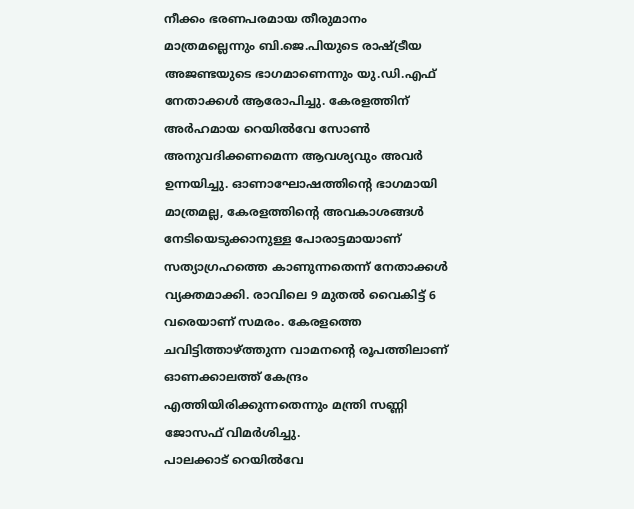നീക്കം ഭരണപരമായ തീരുമാനം മാത്രമല്ലെന്നും ബി.ജെ.പിയുടെ രാഷ്ട്രീയ അജണ്ടയുടെ ഭാഗമാണെന്നും യു.ഡി.എഫ് നേതാക്കൾ ആരോപിച്ചു. കേരളത്തിന് അർഹമായ റെയിൽവേ സോൺ അനുവദിക്കണമെന്ന ആവശ്യവും അവർ ഉന്നയിച്ചു. ഓണാഘോഷത്തിന്റെ ഭാഗമായി മാത്രമല്ല, കേരളത്തിന്റെ അവകാശങ്ങൾ നേടിയെടുക്കാനുള്ള പോരാട്ടമായാണ് സത്യാഗ്രഹത്തെ കാണുന്നതെന്ന് നേതാക്കൾ വ്യക്തമാക്കി. രാവിലെ 9 മുതൽ വൈകിട്ട് 6 വരെയാണ് സമരം. കേരളത്തെ ചവിട്ടിത്താഴ്ത്തുന്ന വാമനന്റെ രൂപത്തിലാണ് ഓണക്കാലത്ത് കേന്ദ്രം എത്തിയിരിക്കുന്നതെന്നും മന്ത്രി സണ്ണി ജോസഫ് വിമർശിച്ചു.
പാലക്കാട് റെയിൽവേ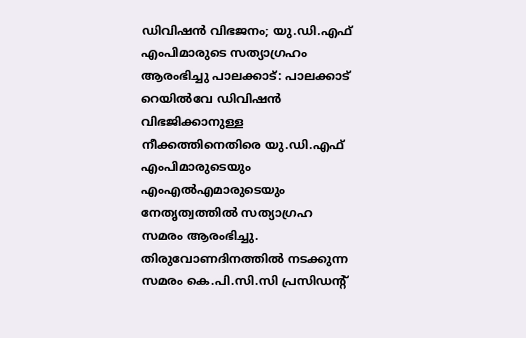ഡിവിഷൻ വിഭജനം; യു.ഡി.എഫ് എംപിമാരുടെ സത്യാഗ്രഹം ആരംഭിച്ചു പാലക്കാട്: പാലക്കാട് റെയിൽവേ ഡിവിഷൻ വിഭജിക്കാനുള്ള നീക്കത്തിനെതിരെ യു.ഡി.എഫ് എംപിമാരുടെയും എംഎൽഎമാരുടെയും നേതൃത്വത്തിൽ സത്യാഗ്രഹ സമരം ആരംഭിച്ചു. തിരുവോണദിനത്തിൽ നടക്കുന്ന സമരം കെ.പി.സി.സി പ്രസിഡന്റ്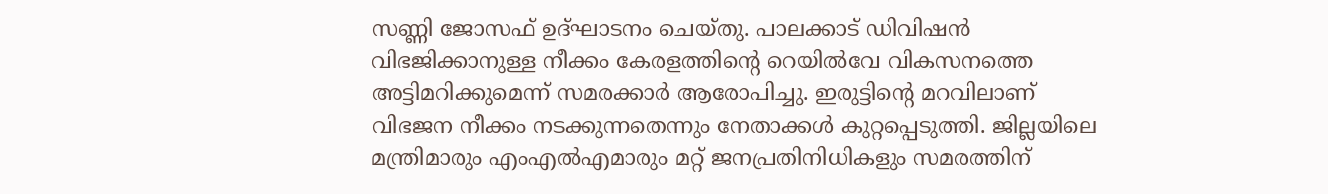സണ്ണി ജോസഫ് ഉദ്ഘാടനം ചെയ്തു. പാലക്കാട് ഡിവിഷൻ വിഭജിക്കാനുള്ള നീക്കം കേരളത്തിന്റെ റെയിൽവേ വികസനത്തെ അട്ടിമറിക്കുമെന്ന് സമരക്കാർ ആരോപിച്ചു. ഇരുട്ടിന്റെ മറവിലാണ് വിഭജന നീക്കം നടക്കുന്നതെന്നും നേതാക്കൾ കുറ്റപ്പെടുത്തി. ജില്ലയിലെ മന്ത്രിമാരും എംഎൽഎമാരും മറ്റ് ജനപ്രതിനിധികളും സമരത്തിന്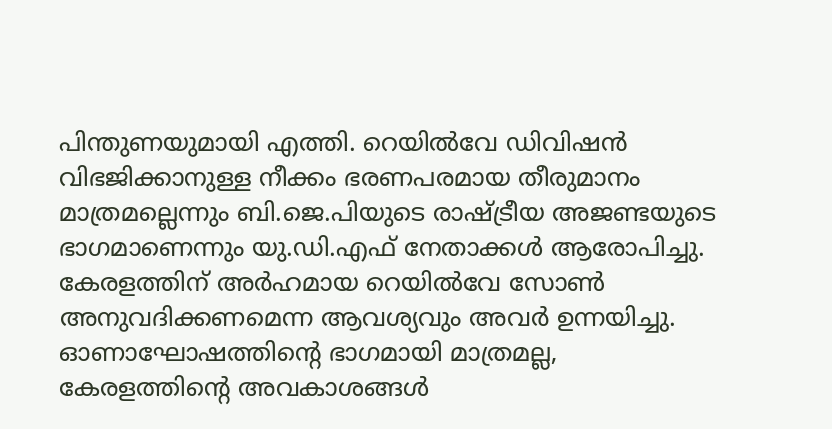പിന്തുണയുമായി എത്തി. റെയിൽവേ ഡിവിഷൻ വിഭജിക്കാനുള്ള നീക്കം ഭരണപരമായ തീരുമാനം മാത്രമല്ലെന്നും ബി.ജെ.പിയുടെ രാഷ്ട്രീയ അജണ്ടയുടെ ഭാഗമാണെന്നും യു.ഡി.എഫ് നേതാക്കൾ ആരോപിച്ചു. കേരളത്തിന് അർഹമായ റെയിൽവേ സോൺ അനുവദിക്കണമെന്ന ആവശ്യവും അവർ ഉന്നയിച്ചു. ഓണാഘോഷത്തിന്റെ ഭാഗമായി മാത്രമല്ല, കേരളത്തിന്റെ അവകാശങ്ങൾ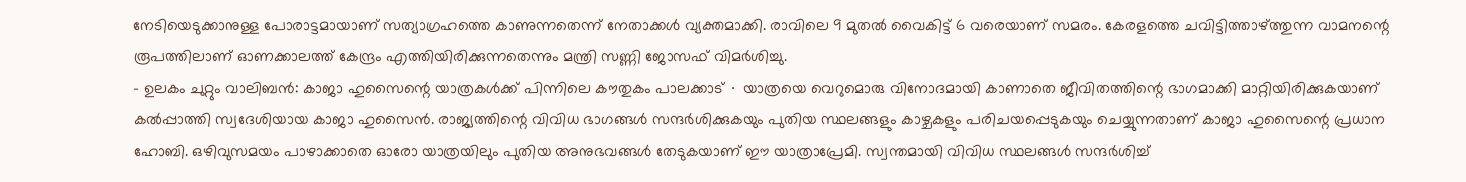നേടിയെടുക്കാനുള്ള പോരാട്ടമായാണ് സത്യാഗ്രഹത്തെ കാണുന്നതെന്ന് നേതാക്കൾ വ്യക്തമാക്കി. രാവിലെ 9 മുതൽ വൈകിട്ട് 6 വരെയാണ് സമരം. കേരളത്തെ ചവിട്ടിത്താഴ്ത്തുന്ന വാമനന്റെ രൂപത്തിലാണ് ഓണക്കാലത്ത് കേന്ദ്രം എത്തിയിരിക്കുന്നതെന്നും മന്ത്രി സണ്ണി ജോസഫ് വിമർശിച്ചു.
- ഉലകം ചുറ്റും വാലിബൻ: കാജാ ഹുസൈന്റെ യാത്രകൾക്ക് പിന്നിലെ കൗതുകം പാലക്കാട് ∙ യാത്രയെ വെറുമൊരു വിനോദമായി കാണാതെ ജീവിതത്തിന്റെ ഭാഗമാക്കി മാറ്റിയിരിക്കുകയാണ് കൽപ്പാത്തി സ്വദേശിയായ കാജാ ഹുസൈൻ. രാജ്യത്തിന്റെ വിവിധ ഭാഗങ്ങൾ സന്ദർശിക്കുകയും പുതിയ സ്ഥലങ്ങളും കാഴ്ചകളും പരിചയപ്പെടുകയും ചെയ്യുന്നതാണ് കാജാ ഹുസൈന്റെ പ്രധാന ഹോബി. ഒഴിവുസമയം പാഴാക്കാതെ ഓരോ യാത്രയിലും പുതിയ അനുഭവങ്ങൾ തേടുകയാണ് ഈ യാത്രാപ്രേമി. സ്വന്തമായി വിവിധ സ്ഥലങ്ങൾ സന്ദർശിച്ച്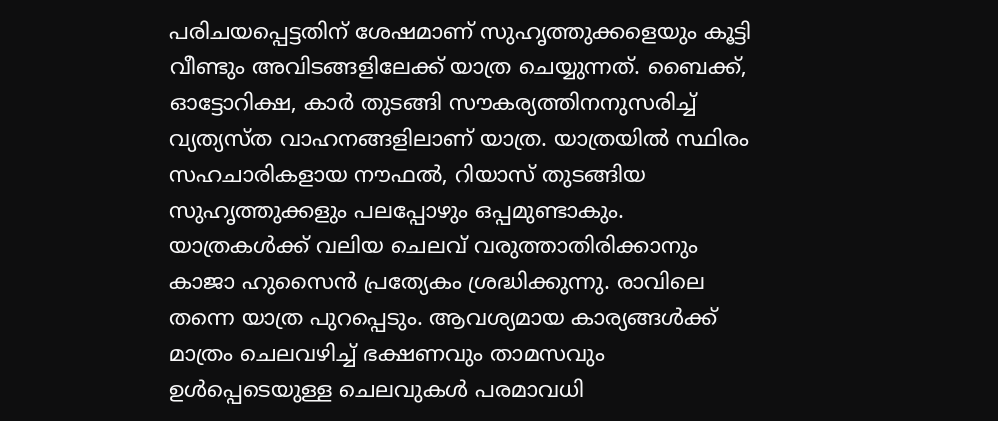പരിചയപ്പെട്ടതിന് ശേഷമാണ് സുഹൃത്തുക്കളെയും കൂട്ടി വീണ്ടും അവിടങ്ങളിലേക്ക് യാത്ര ചെയ്യുന്നത്. ബൈക്ക്, ഓട്ടോറിക്ഷ, കാർ തുടങ്ങി സൗകര്യത്തിനനുസരിച്ച് വ്യത്യസ്ത വാഹനങ്ങളിലാണ് യാത്ര. യാത്രയിൽ സ്ഥിരം സഹചാരികളായ നൗഫൽ, റിയാസ് തുടങ്ങിയ സുഹൃത്തുക്കളും പലപ്പോഴും ഒപ്പമുണ്ടാകും. യാത്രകൾക്ക് വലിയ ചെലവ് വരുത്താതിരിക്കാനും കാജാ ഹുസൈൻ പ്രത്യേകം ശ്രദ്ധിക്കുന്നു. രാവിലെ തന്നെ യാത്ര പുറപ്പെടും. ആവശ്യമായ കാര്യങ്ങൾക്ക് മാത്രം ചെലവഴിച്ച് ഭക്ഷണവും താമസവും ഉൾപ്പെടെയുള്ള ചെലവുകൾ പരമാവധി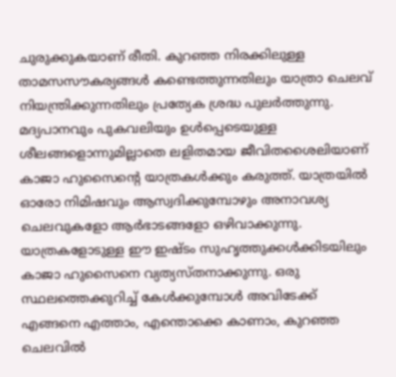ചുരുക്കുകയാണ് രീതി. കുറഞ്ഞ നിരക്കിലുള്ള താമസസൗകര്യങ്ങൾ കണ്ടെത്തുന്നതിലും യാത്രാ ചെലവ് നിയന്ത്രിക്കുന്നതിലും പ്രത്യേക ശ്രദ്ധ പുലർത്തുന്നു. മദ്യപാനവും പുകവലിയും ഉൾപ്പെടെയുള്ള ശീലങ്ങളൊന്നുമില്ലാതെ ലളിതമായ ജീവിതശൈലിയാണ് കാജാ ഹുസൈന്റെ യാത്രകൾക്കും കരുത്ത്. യാത്രയിൽ ഓരോ നിമിഷവും ആസ്വദിക്കുമ്പോഴും അനാവശ്യ ചെലവുകളോ ആർഭാടങ്ങളോ ഒഴിവാക്കുന്നു. യാത്രകളോടുള്ള ഈ ഇഷ്ടം സുഹൃത്തുക്കൾക്കിടയിലും കാജാ ഹുസൈനെ വ്യത്യസ്തനാക്കുന്നു. ഒരു സ്ഥലത്തെക്കുറിച്ച് കേൾക്കുമ്പോൾ അവിടേക്ക് എങ്ങനെ എത്താം, എന്തൊക്കെ കാണാം, കുറഞ്ഞ ചെലവിൽ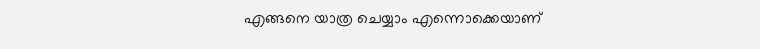എങ്ങനെ യാത്ര ചെയ്യാം എന്നൊക്കെയാണ്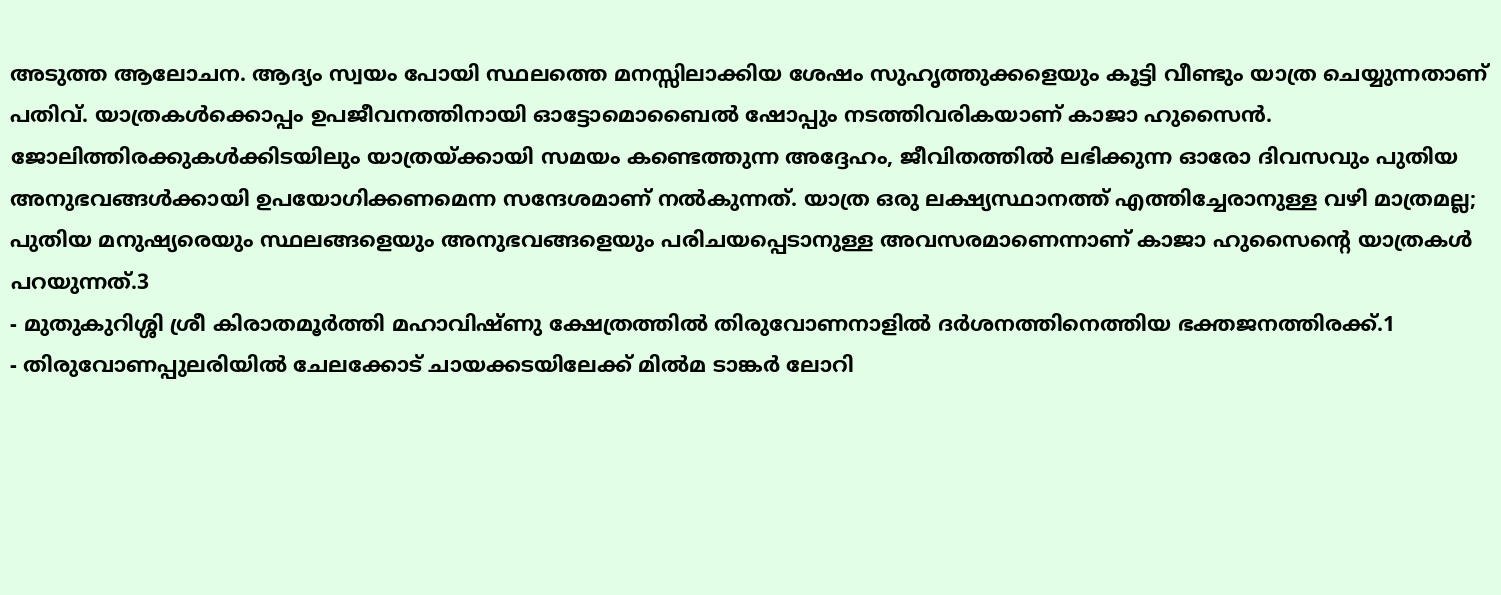അടുത്ത ആലോചന. ആദ്യം സ്വയം പോയി സ്ഥലത്തെ മനസ്സിലാക്കിയ ശേഷം സുഹൃത്തുക്കളെയും കൂട്ടി വീണ്ടും യാത്ര ചെയ്യുന്നതാണ് പതിവ്. യാത്രകൾക്കൊപ്പം ഉപജീവനത്തിനായി ഓട്ടോമൊബൈൽ ഷോപ്പും നടത്തിവരികയാണ് കാജാ ഹുസൈൻ. ജോലിത്തിരക്കുകൾക്കിടയിലും യാത്രയ്ക്കായി സമയം കണ്ടെത്തുന്ന അദ്ദേഹം, ജീവിതത്തിൽ ലഭിക്കുന്ന ഓരോ ദിവസവും പുതിയ അനുഭവങ്ങൾക്കായി ഉപയോഗിക്കണമെന്ന സന്ദേശമാണ് നൽകുന്നത്. യാത്ര ഒരു ലക്ഷ്യസ്ഥാനത്ത് എത്തിച്ചേരാനുള്ള വഴി മാത്രമല്ല; പുതിയ മനുഷ്യരെയും സ്ഥലങ്ങളെയും അനുഭവങ്ങളെയും പരിചയപ്പെടാനുള്ള അവസരമാണെന്നാണ് കാജാ ഹുസൈന്റെ യാത്രകൾ പറയുന്നത്.3
- മുതുകുറിശ്ശി ശ്രീ കിരാതമൂർത്തി മഹാവിഷ്ണു ക്ഷേത്രത്തിൽ തിരുവോണനാളിൽ ദർശനത്തിനെത്തിയ ഭക്തജനത്തിരക്ക്.1
- തിരുവോണപ്പുലരിയിൽ ചേലക്കോട് ചായക്കടയിലേക്ക് മിൽമ ടാങ്കർ ലോറി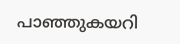പാഞ്ഞുകയറി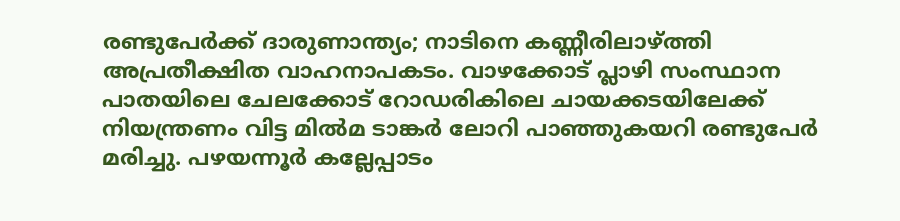രണ്ടുപേർക്ക് ദാരുണാന്ത്യം; നാടിനെ കണ്ണീരിലാഴ്ത്തി അപ്രതീക്ഷിത വാഹനാപകടം. വാഴക്കോട് പ്ലാഴി സംസ്ഥാന പാതയിലെ ചേലക്കോട് റോഡരികിലെ ചായക്കടയിലേക്ക് നിയന്ത്രണം വിട്ട മിൽമ ടാങ്കർ ലോറി പാഞ്ഞുകയറി രണ്ടുപേർ മരിച്ചു. പഴയന്നൂർ കല്ലേപ്പാടം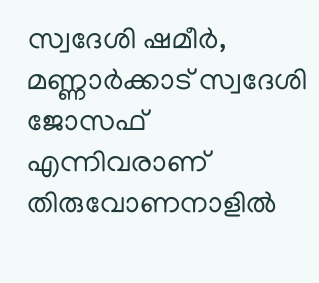സ്വദേശി ഷമീർ, മണ്ണാർക്കാട് സ്വദേശി ജോസഫ് എന്നിവരാണ് തിരുവോണനാളിൽ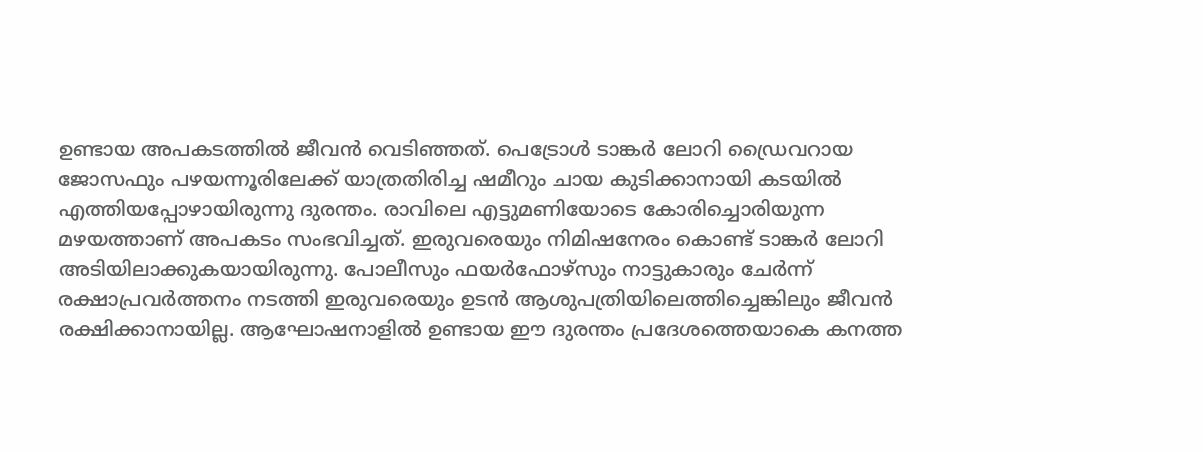ഉണ്ടായ അപകടത്തിൽ ജീവൻ വെടിഞ്ഞത്. പെട്രോൾ ടാങ്കർ ലോറി ഡ്രൈവറായ ജോസഫും പഴയന്നൂരിലേക്ക് യാത്രതിരിച്ച ഷമീറും ചായ കുടിക്കാനായി കടയിൽ എത്തിയപ്പോഴായിരുന്നു ദുരന്തം. രാവിലെ എട്ടുമണിയോടെ കോരിച്ചൊരിയുന്ന മഴയത്താണ് അപകടം സംഭവിച്ചത്. ഇരുവരെയും നിമിഷനേരം കൊണ്ട് ടാങ്കർ ലോറി അടിയിലാക്കുകയായിരുന്നു. പോലീസും ഫയർഫോഴ്സും നാട്ടുകാരും ചേർന്ന് രക്ഷാപ്രവർത്തനം നടത്തി ഇരുവരെയും ഉടൻ ആശുപത്രിയിലെത്തിച്ചെങ്കിലും ജീവൻ രക്ഷിക്കാനായില്ല. ആഘോഷനാളിൽ ഉണ്ടായ ഈ ദുരന്തം പ്രദേശത്തെയാകെ കനത്ത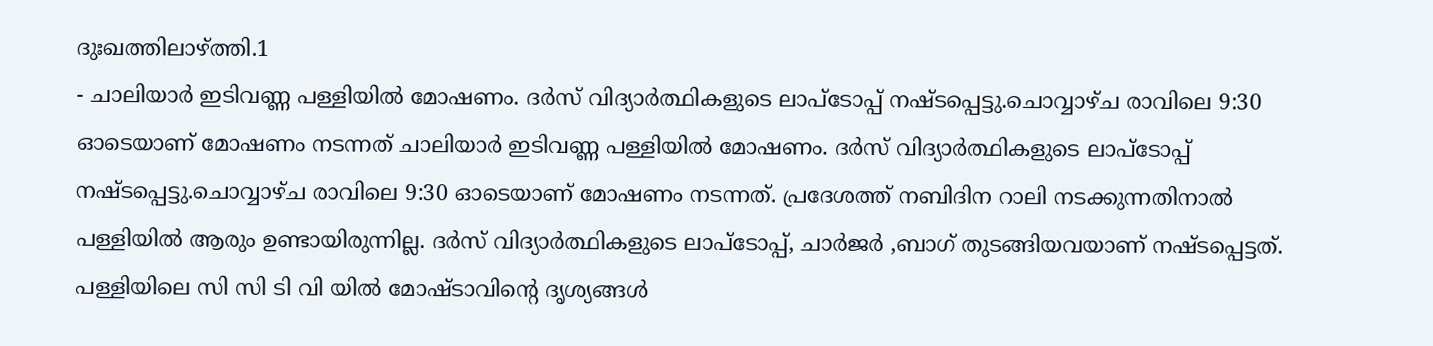ദുഃഖത്തിലാഴ്ത്തി.1
- ചാലിയാർ ഇടിവണ്ണ പള്ളിയിൽ മോഷണം. ദർസ് വിദ്യാർത്ഥികളുടെ ലാപ്ടോപ്പ് നഷ്ടപ്പെട്ടു.ചൊവ്വാഴ്ച രാവിലെ 9:30 ഓടെയാണ് മോഷണം നടന്നത് ചാലിയാർ ഇടിവണ്ണ പള്ളിയിൽ മോഷണം. ദർസ് വിദ്യാർത്ഥികളുടെ ലാപ്ടോപ്പ് നഷ്ടപ്പെട്ടു.ചൊവ്വാഴ്ച രാവിലെ 9:30 ഓടെയാണ് മോഷണം നടന്നത്. പ്രദേശത്ത് നബിദിന റാലി നടക്കുന്നതിനാൽ പള്ളിയിൽ ആരും ഉണ്ടായിരുന്നില്ല. ദർസ് വിദ്യാർത്ഥികളുടെ ലാപ്ടോപ്പ്, ചാർജർ ,ബാഗ് തുടങ്ങിയവയാണ് നഷ്ടപ്പെട്ടത്. പള്ളിയിലെ സി സി ടി വി യിൽ മോഷ്ടാവിൻ്റെ ദൃശ്യങ്ങൾ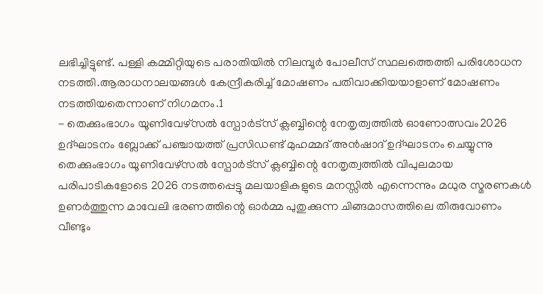ലഭിച്ചിട്ടുണ്ട്. പള്ളി കമ്മിറ്റിയുടെ പരാതിയിൽ നിലമ്പൂർ പോലീസ് സ്ഥലത്തെത്തി പരിശോധന നടത്തി.ആരാധനാലയങ്ങൾ കേന്ദ്രീകരിച്ച് മോഷണം പതിവാക്കിയയാളാണ് മോഷണം നടത്തിയതെന്നാണ് നിഗമനം.1
- തെക്കുംഭാഗം യൂണിവേഴ്സൽ സ്പോർട്സ് ക്ലബ്ബിന്റെ നേതൃത്വത്തിൽ ഓണോത്സവം2026 ഉദ്ഘാടനം ബ്ലോക്ക് പഞ്ചായത്ത് പ്രസിഡണ്ട് മുഹമ്മദ് അൻഷാദ് ഉദ്ഘാടനം ചെയ്യുന്നു തെക്കുംഭാഗം യൂണിവേഴ്സൽ സ്പോർട്സ് ക്ലബ്ബിന്റെ നേതൃത്വത്തിൽ വിപുലമായ പരിപാടികളോടെ 2026 നടത്തപ്പെട്ടു മലയാളികളുടെ മനസ്സിൽ എന്നെന്നും മധുര സ്മരണകൾ ഉണർത്തുന്ന മാവേലി ഭരണത്തിന്റെ ഓർമ്മ പുതുക്കുന്ന ചിങ്ങമാസത്തിലെ തിരുവോണം വീണ്ടും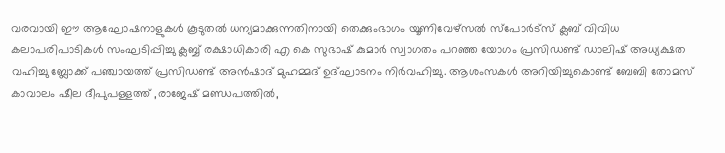വരവായി ഈ ആഘോഷനാളുകൾ കൂടുതൽ ധന്യമാക്കുന്നതിനായി തെക്കുംഭാഗം യൂണിവേഴ്സൽ സ്പോർട്സ് ക്ലബ് വിവിധ കലാപരിപാടികൾ സംഘടിപ്പിച്ചു ക്ലബ്ബ് രക്ഷാധികാരി എ കെ സുഭാഷ് കുമാർ സ്വാഗതം പറഞ്ഞ യോഗം പ്രസിഡണ്ട് ഡാലിഷ് അധ്യക്ഷത വഹിച്ചു ബ്ലോക്ക് പഞ്ചായത്ത് പ്രസിഡണ്ട് അൻഷാദ് മുഹമ്മദ് ഉദ്ഘാടനം നിർവഹിച്ചു. ആശംസകൾ അറിയിച്ചുകൊണ്ട് ബേബി തോമസ് കാവാലം ഷീല ദീപുപള്ളത്ത് ,രാജേഷ് മണ്ഡപത്തിൽ,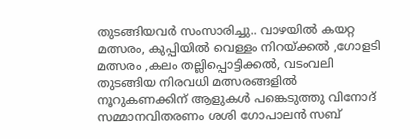തുടങ്ങിയവർ സംസാരിച്ചു.. വാഴയിൽ കയറ്റ മത്സരം, കുപ്പിയിൽ വെള്ളം നിറയ്ക്കൽ ,ഗോളടി മത്സരം ,കലം തല്ലിപ്പൊട്ടിക്കൽ, വടംവലി തുടങ്ങിയ നിരവധി മത്സരങ്ങളിൽ നൂറുകണക്കിന് ആളുകൾ പങ്കെടുത്തു വിനോദ് സമ്മാനവിതരണം ശശി ഗോപാലൻ സബ്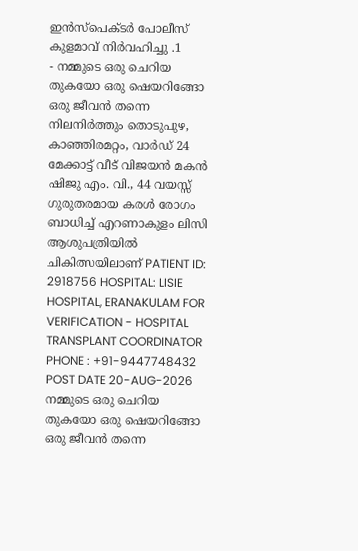ഇൻസ്പെക്ടർ പോലീസ് കുളമാവ് നിർവഹിച്ചു .1
- നമ്മുടെ ഒരു ചെറിയ തുകയോ ഒരു ഷെയറിങ്ങോ ഒരു ജീവൻ തന്നെ നിലനിർത്തും തൊടുപുഴ, കാഞ്ഞിരമറ്റം, വാർഡ് 24 മേക്കാട്ട് വീട് വിജയൻ മകൻ ഷിജു എം. വി., 44 വയസ്സ് ഗുരുതരമായ കരൾ രോഗം ബാധിച്ച് എറണാകുളം ലിസി ആശുപത്രിയിൽ ചികിത്സയിലാണ് PATIENT ID: 2918756 HOSPITAL: LISIE HOSPITAL, ERANAKULAM FOR VERIFICATION - HOSPITAL TRANSPLANT COORDINATOR PHONE : +91-9447748432 POST DATE 20-AUG-2026 നമ്മുടെ ഒരു ചെറിയ തുകയോ ഒരു ഷെയറിങ്ങോ ഒരു ജീവൻ തന്നെ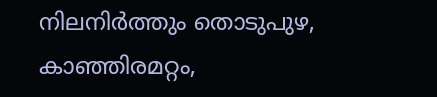നിലനിർത്തും തൊടുപുഴ, കാഞ്ഞിരമറ്റം,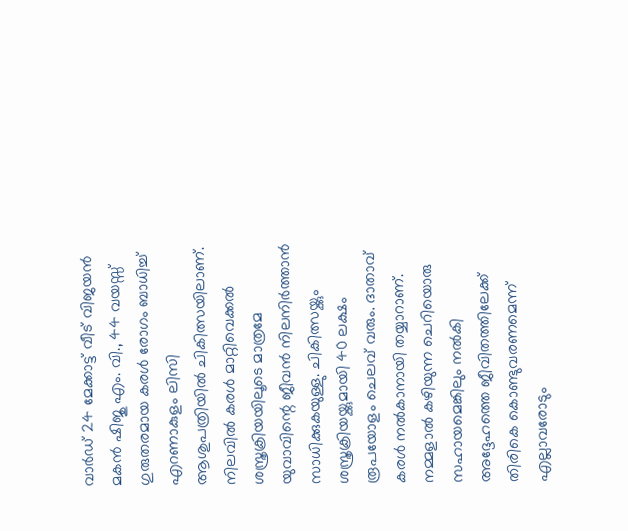വാർഡ് 24 മേക്കാട്ട് വീട് വിജയൻ മകൻ ഷിജു എം. വി., 44 വയസ്സ് ഗുരുതരമായ കരൾ രോഗം ബാധിച്ച് എറണാകുളം ലിസി ആശുപത്രിയിൽ ചികിത്സയിലാണ്. നിലവിൽ കരൾ മാറ്റിവെക്കൽ ശസ്ത്രക്രിയയിലൂടെ മാത്രമേ യുവാവിന്റെ ജീവൻ നിലനിർത്താൻ സാധിക്കുകയുള്ളു. ചികിത്സയ്ക്കും ശസ്ത്രക്രിയയ്ക്കുമായി 40 ലക്ഷം രൂപയോളം ചെലവ് വരും. ദാതാവ് കരൾ നൽകാനായി തയ്യാറാണ്. നമ്മളാൽ കഴിയുന്ന ചെറിയൊരു സഹായമെങ്കിലും നൽകി അദ്ദേഹത്തെ ജീവിതത്തിലേക്ക് തിരികെ കൊണ്ടുവരണമെന്ന് എല്ലാവരോടും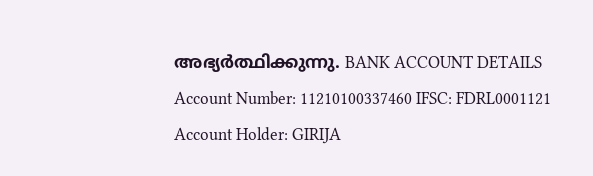അഭ്യർത്ഥിക്കുന്നു. BANK ACCOUNT DETAILS Account Number: 11210100337460 IFSC: FDRL0001121 Account Holder: GIRIJA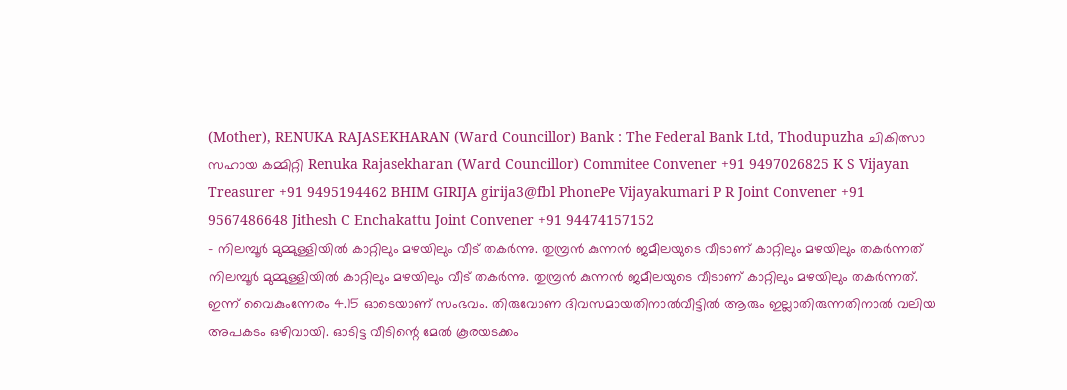(Mother), RENUKA RAJASEKHARAN (Ward Councillor) Bank : The Federal Bank Ltd, Thodupuzha ചികിത്സാ സഹായ കമ്മിറ്റി Renuka Rajasekharan (Ward Councillor) Commitee Convener +91 9497026825 K S Vijayan Treasurer +91 9495194462 BHIM GIRIJA girija3@fbl PhonePe Vijayakumari P R Joint Convener +91 9567486648 Jithesh C Enchakattu Joint Convener +91 94474157152
- നിലമ്പൂർ മുമ്മുള്ളിയിൽ കാറ്റിലും മഴയിലും വീട് തകർന്നു. തുമ്പ്രൻ കുന്നൻ ജമീലയുടെ വീടാണ് കാറ്റിലും മഴയിലും തകർന്നത് നിലമ്പൂർ മുമ്മുള്ളിയിൽ കാറ്റിലും മഴയിലും വീട് തകർന്നു. തുമ്പ്രൻ കുന്നൻ ജമീലയുടെ വീടാണ് കാറ്റിലും മഴയിലും തകർന്നത്. ഇന്ന് വൈകുംന്നേരം 4.15 ഓടെയാണ് സംഭവം. തിരുവോണ ദിവസമായതിനാൽവീട്ടിൽ ആരും ഇല്ലാതിരുന്നതിനാൽ വലിയ അപകടം ഒഴിവായി. ഓടിട്ട വീടിന്റെ മേൽ കൂരയടക്കം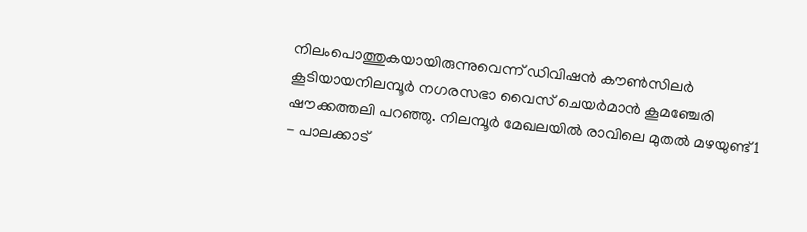നിലംപൊത്തുകയായിരുന്നുവെന്ന് ഡിവിഷൻ കൗൺസിലർ കൂടിയായനിലമ്പൂർ നഗരസഭാ വൈസ് ചെയർമാൻ കൂമഞ്ചേരി ഷൗക്കത്തലി പറഞ്ഞു. നിലമ്പൂർ മേഖലയിൽ രാവിലെ മുതൽ മഴയുണ്ട്1
- പാലക്കാട്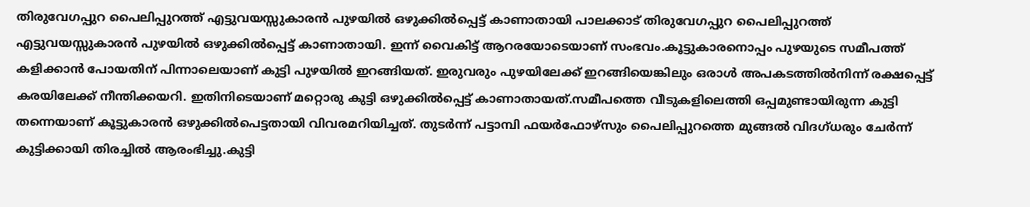തിരുവേഗപ്പുറ പൈലിപ്പുറത്ത് എട്ടുവയസ്സുകാരൻ പുഴയിൽ ഒഴുക്കിൽപ്പെട്ട് കാണാതായി പാലക്കാട് തിരുവേഗപ്പുറ പൈലിപ്പുറത്ത് എട്ടുവയസ്സുകാരൻ പുഴയിൽ ഒഴുക്കിൽപ്പെട്ട് കാണാതായി. ഇന്ന് വൈകിട്ട് ആറരയോടെയാണ് സംഭവം.കൂട്ടുകാരനൊപ്പം പുഴയുടെ സമീപത്ത് കളിക്കാൻ പോയതിന് പിന്നാലെയാണ് കുട്ടി പുഴയിൽ ഇറങ്ങിയത്. ഇരുവരും പുഴയിലേക്ക് ഇറങ്ങിയെങ്കിലും ഒരാൾ അപകടത്തിൽനിന്ന് രക്ഷപ്പെട്ട് കരയിലേക്ക് നീന്തിക്കയറി. ഇതിനിടെയാണ് മറ്റൊരു കുട്ടി ഒഴുക്കിൽപ്പെട്ട് കാണാതായത്.സമീപത്തെ വീടുകളിലെത്തി ഒപ്പമുണ്ടായിരുന്ന കുട്ടി തന്നെയാണ് കൂട്ടുകാരൻ ഒഴുക്കിൽപെട്ടതായി വിവരമറിയിച്ചത്. തുടർന്ന് പട്ടാമ്പി ഫയർഫോഴ്സും പൈലിപ്പുറത്തെ മുങ്ങൽ വിദഗ്ധരും ചേർന്ന് കുട്ടിക്കായി തിരച്ചിൽ ആരംഭിച്ചു.കുട്ടി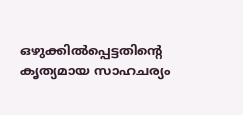ഒഴുക്കിൽപ്പെട്ടതിന്റെ കൃത്യമായ സാഹചര്യം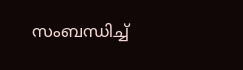സംബന്ധിച്ച്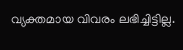വ്യക്തമായ വിവരം ലഭിച്ചിട്ടില്ല.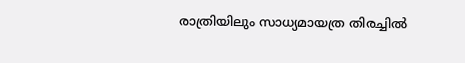രാത്രിയിലും സാധ്യമായത്ര തിരച്ചിൽ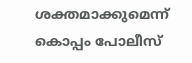ശക്തമാക്കുമെന്ന് കൊപ്പം പോലീസ്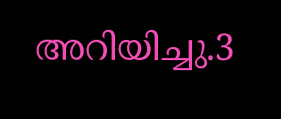അറിയിച്ചു.3